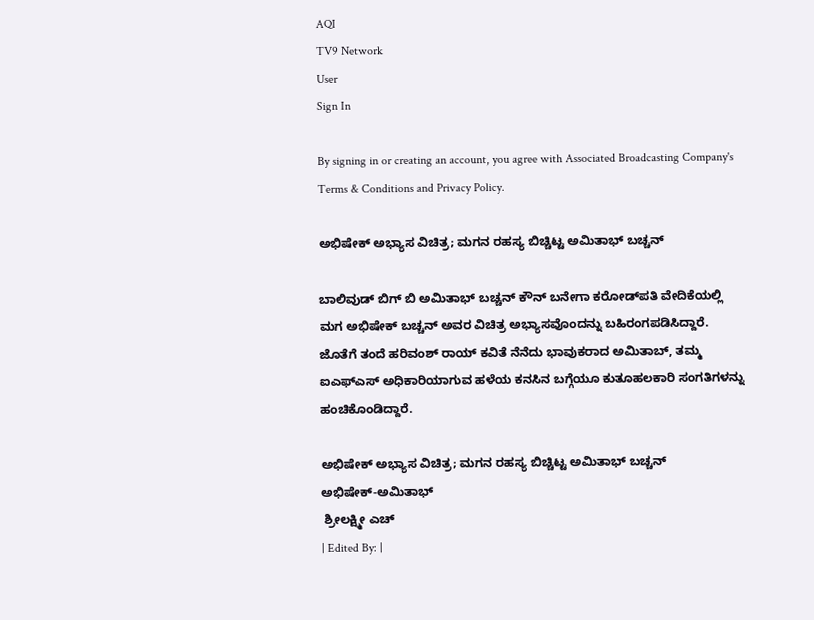AQI
TV9 Network
User
Sign In

By signing in or creating an account, you agree with Associated Broadcasting Company's Terms & Conditions and Privacy Policy.

ಅಭಿಷೇಕ್ ಅಭ್ಯಾಸ ವಿಚಿತ್ರ; ಮಗನ ರಹಸ್ಯ ಬಿಚ್ಚಿಟ್ಟ ಅಮಿತಾಭ್ ಬಚ್ಚನ್

ಬಾಲಿವುಡ್ ಬಿಗ್ ಬಿ ಅಮಿತಾಭ್ ಬಚ್ಚನ್ ಕೌನ್ ಬನೇಗಾ ಕರೋಡ್‌ಪತಿ ವೇದಿಕೆಯಲ್ಲಿ ಮಗ ಅಭಿಷೇಕ್ ಬಚ್ಚನ್ ಅವರ ವಿಚಿತ್ರ ಅಭ್ಯಾಸವೊಂದನ್ನು ಬಹಿರಂಗಪಡಿಸಿದ್ದಾರೆ. ಜೊತೆಗೆ ತಂದೆ ಹರಿವಂಶ್ ರಾಯ್ ಕವಿತೆ ನೆನೆದು ಭಾವುಕರಾದ ಅಮಿತಾಬ್, ತಮ್ಮ ಐಎಫ್‌ಎಸ್ ಅಧಿಕಾರಿಯಾಗುವ ಹಳೆಯ ಕನಸಿನ ಬಗ್ಗೆಯೂ ಕುತೂಹಲಕಾರಿ ಸಂಗತಿಗಳನ್ನು ಹಂಚಿಕೊಂಡಿದ್ದಾರೆ.

ಅಭಿಷೇಕ್ ಅಭ್ಯಾಸ ವಿಚಿತ್ರ; ಮಗನ ರಹಸ್ಯ ಬಿಚ್ಚಿಟ್ಟ ಅಮಿತಾಭ್ ಬಚ್ಚನ್
ಅಭಿಷೇಕ್-ಅಮಿತಾಭ್
 ಶ್ರೀಲಕ್ಷ್ಮೀ ಎಚ್
| Edited By: |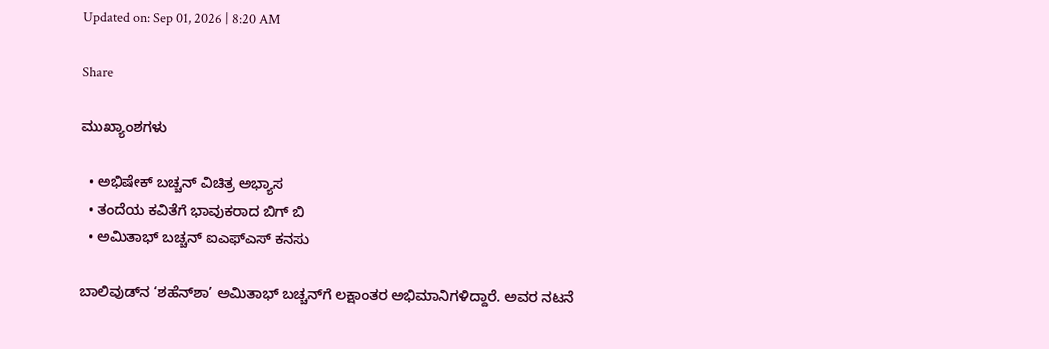Updated on: Sep 01, 2026 | 8:20 AM

Share

ಮುಖ್ಯಾಂಶಗಳು

  • ಅಭಿಷೇಕ್ ಬಚ್ಚನ್ ವಿಚಿತ್ರ ಅಭ್ಯಾಸ
  • ತಂದೆಯ ಕವಿತೆಗೆ ಭಾವುಕರಾದ ಬಿಗ್ ಬಿ
  • ಅಮಿತಾಭ್ ಬಚ್ಚನ್ ಐಎಫ್‌ಎಸ್ ಕನಸು

ಬಾಲಿವುಡ್‌ನ ‘ಶಹೆನ್‌ಶಾ’ ಅಮಿತಾಭ್ ಬಚ್ಚನ್‌ಗೆ ಲಕ್ಷಾಂತರ ಅಭಿಮಾನಿಗಳಿದ್ದಾರೆ. ಅವರ ನಟನೆ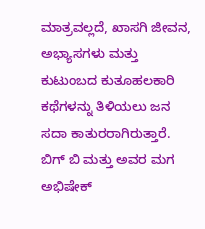ಮಾತ್ರವಲ್ಲದೆ, ಖಾಸಗಿ ಜೀವನ, ಅಭ್ಯಾಸಗಳು ಮತ್ತು ಕುಟುಂಬದ ಕುತೂಹಲಕಾರಿ ಕಥೆಗಳನ್ನು ತಿಳಿಯಲು ಜನ ಸದಾ ಕಾತುರರಾಗಿರುತ್ತಾರೆ. ಬಿಗ್ ಬಿ ಮತ್ತು ಅವರ ಮಗ ಅಭಿಷೇಕ್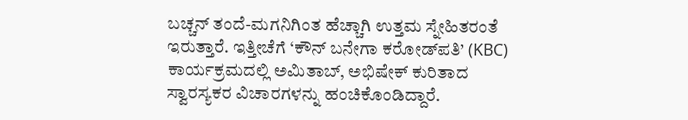ಬಚ್ಚನ್ ತಂದೆ-ಮಗನಿಗಿಂತ ಹೆಚ್ಚಾಗಿ ಉತ್ತಮ ಸ್ನೇಹಿತರಂತೆ ಇರುತ್ತಾರೆ. ಇತ್ತೀಚೆಗೆ ‘ಕೌನ್ ಬನೇಗಾ ಕರೋಡ್‌ಪತಿ’ (KBC) ಕಾರ್ಯಕ್ರಮದಲ್ಲಿ ಅಮಿತಾಬ್, ಅಭಿಷೇಕ್ ಕುರಿತಾದ ಸ್ವಾರಸ್ಯಕರ ವಿಚಾರಗಳನ್ನು ಹಂಚಿಕೊಂಡಿದ್ದಾರೆ.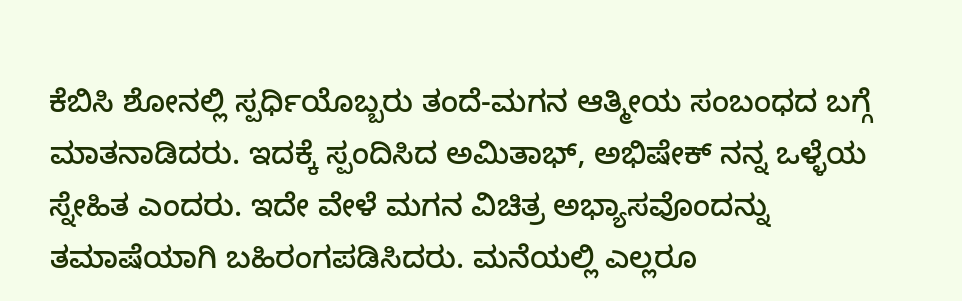ಕೆಬಿಸಿ ಶೋನಲ್ಲಿ ಸ್ಪರ್ಧಿಯೊಬ್ಬರು ತಂದೆ-ಮಗನ ಆತ್ಮೀಯ ಸಂಬಂಧದ ಬಗ್ಗೆ ಮಾತನಾಡಿದರು. ಇದಕ್ಕೆ ಸ್ಪಂದಿಸಿದ ಅಮಿತಾಭ್, ಅಭಿಷೇಕ್ ನನ್ನ ಒಳ್ಳೆಯ ಸ್ನೇಹಿತ ಎಂದರು. ಇದೇ ವೇಳೆ ಮಗನ ವಿಚಿತ್ರ ಅಭ್ಯಾಸವೊಂದನ್ನು ತಮಾಷೆಯಾಗಿ ಬಹಿರಂಗಪಡಿಸಿದರು. ಮನೆಯಲ್ಲಿ ಎಲ್ಲರೂ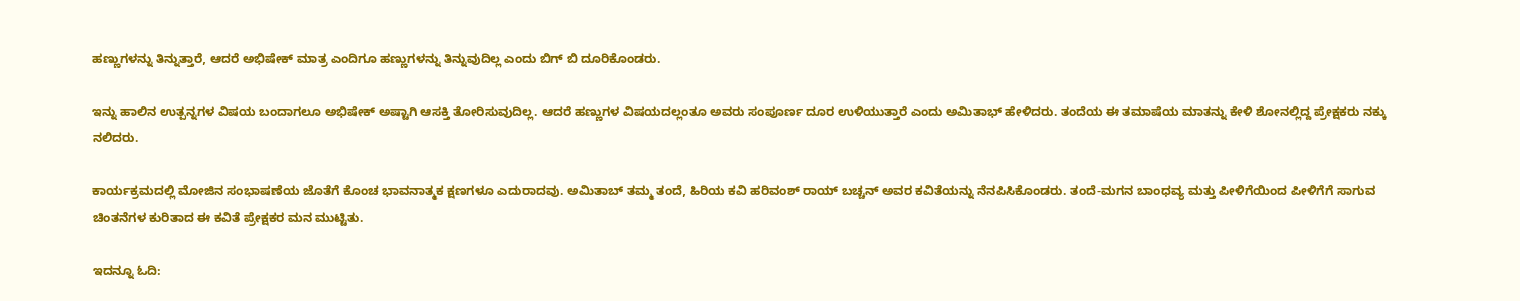ಹಣ್ಣುಗಳನ್ನು ತಿನ್ನುತ್ತಾರೆ, ಆದರೆ ಅಭಿಷೇಕ್ ಮಾತ್ರ ಎಂದಿಗೂ ಹಣ್ಣುಗಳನ್ನು ತಿನ್ನುವುದಿಲ್ಲ ಎಂದು ಬಿಗ್ ಬಿ ದೂರಿಕೊಂಡರು.

ಇನ್ನು ಹಾಲಿನ ಉತ್ಪನ್ನಗಳ ವಿಷಯ ಬಂದಾಗಲೂ ಅಭಿಷೇಕ್ ಅಷ್ಟಾಗಿ ಆಸಕ್ತಿ ತೋರಿಸುವುದಿಲ್ಲ. ಆದರೆ ಹಣ್ಣುಗಳ ವಿಷಯದಲ್ಲಂತೂ ಅವರು ಸಂಪೂರ್ಣ ದೂರ ಉಳಿಯುತ್ತಾರೆ ಎಂದು ಅಮಿತಾಭ್ ಹೇಳಿದರು. ತಂದೆಯ ಈ ತಮಾಷೆಯ ಮಾತನ್ನು ಕೇಳಿ ಶೋನಲ್ಲಿದ್ದ ಪ್ರೇಕ್ಷಕರು ನಕ್ಕು ನಲಿದರು.

ಕಾರ್ಯಕ್ರಮದಲ್ಲಿ ಮೋಜಿನ ಸಂಭಾಷಣೆಯ ಜೊತೆಗೆ ಕೊಂಚ ಭಾವನಾತ್ಮಕ ಕ್ಷಣಗಳೂ ಎದುರಾದವು. ಅಮಿತಾಬ್ ತಮ್ಮ ತಂದೆ, ಹಿರಿಯ ಕವಿ ಹರಿವಂಶ್ ರಾಯ್ ಬಚ್ಚನ್ ಅವರ ಕವಿತೆಯನ್ನು ನೆನಪಿಸಿಕೊಂಡರು. ತಂದೆ-ಮಗನ ಬಾಂಧವ್ಯ ಮತ್ತು ಪೀಳಿಗೆಯಿಂದ ಪೀಳಿಗೆಗೆ ಸಾಗುವ ಚಿಂತನೆಗಳ ಕುರಿತಾದ ಈ ಕವಿತೆ ಪ್ರೇಕ್ಷಕರ ಮನ ಮುಟ್ಟಿತು.

ಇದನ್ನೂ ಓದಿ: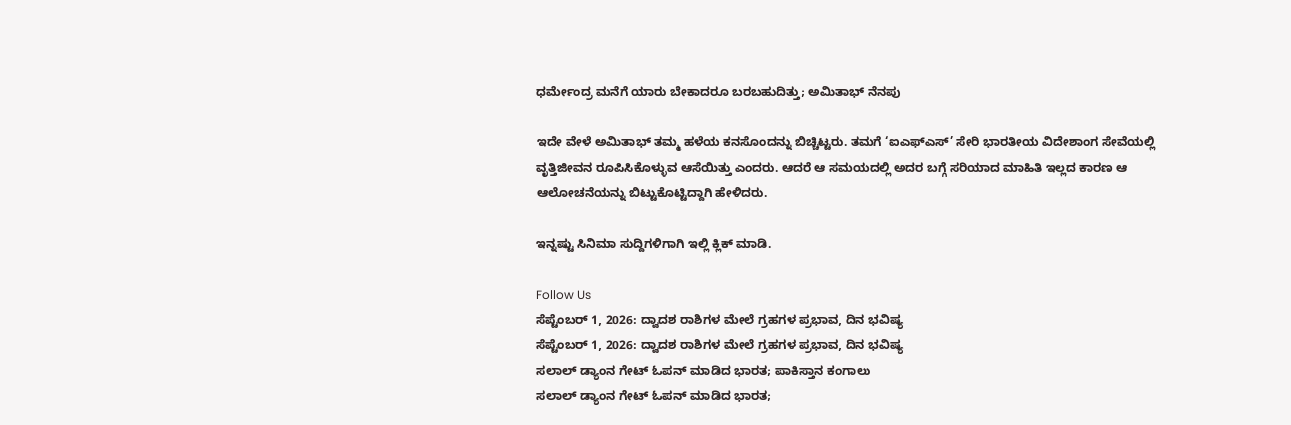ಧರ್ಮೇಂದ್ರ ಮನೆಗೆ ಯಾರು ಬೇಕಾದರೂ ಬರಬಹುದಿತ್ತು; ಅಮಿತಾಭ್ ನೆನಪು

ಇದೇ ವೇಳೆ ಅಮಿತಾಭ್ ತಮ್ಮ ಹಳೆಯ ಕನಸೊಂದನ್ನು ಬಿಚ್ಚಿಟ್ಟರು. ತಮಗೆ ‘ಐಎಫ್‌ಎಸ್’ ಸೇರಿ ಭಾರತೀಯ ವಿದೇಶಾಂಗ ಸೇವೆಯಲ್ಲಿ ವೃತ್ತಿಜೀವನ ರೂಪಿಸಿಕೊಳ್ಳುವ ಆಸೆಯಿತ್ತು ಎಂದರು. ಆದರೆ ಆ ಸಮಯದಲ್ಲಿ ಅದರ ಬಗ್ಗೆ ಸರಿಯಾದ ಮಾಹಿತಿ ಇಲ್ಲದ ಕಾರಣ ಆ ಆಲೋಚನೆಯನ್ನು ಬಿಟ್ಟುಕೊಟ್ಟಿದ್ದಾಗಿ ಹೇಳಿದರು.

ಇನ್ನಷ್ಟು ಸಿನಿಮಾ ಸುದ್ದಿಗಳಿಗಾಗಿ ಇಲ್ಲಿ ಕ್ಲಿಕ್ ಮಾಡಿ.

Follow Us
ಸೆಪ್ಟೆಂಬರ್ 1, 2026: ದ್ವಾದಶ ರಾಶಿಗಳ ಮೇಲೆ ಗ್ರಹಗಳ ಪ್ರಭಾವ, ದಿನ ಭವಿಷ್ಯ
ಸೆಪ್ಟೆಂಬರ್ 1, 2026: ದ್ವಾದಶ ರಾಶಿಗಳ ಮೇಲೆ ಗ್ರಹಗಳ ಪ್ರಭಾವ, ದಿನ ಭವಿಷ್ಯ
ಸಲಾಲ್ ಡ್ಯಾಂನ ಗೇಟ್ ಓಪನ್ ಮಾಡಿದ ಭಾರತ; ಪಾಕಿಸ್ತಾನ ಕಂಗಾಲು
ಸಲಾಲ್ ಡ್ಯಾಂನ ಗೇಟ್ ಓಪನ್ ಮಾಡಿದ ಭಾರತ;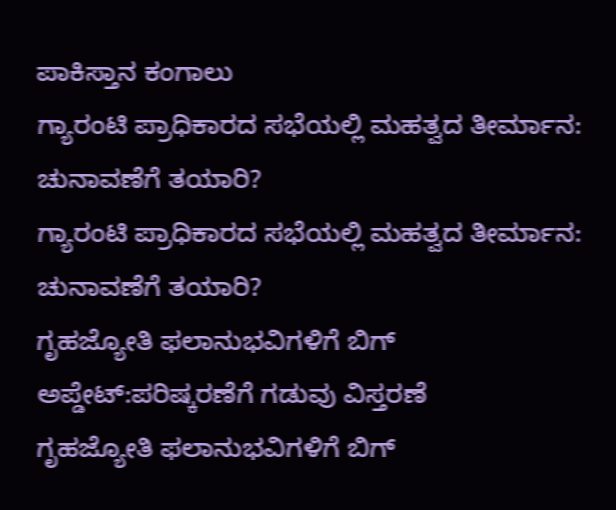ಪಾಕಿಸ್ತಾನ ಕಂಗಾಲು
ಗ್ಯಾರಂಟಿ ಪ್ರಾಧಿಕಾರದ ಸಭೆಯಲ್ಲಿ ಮಹತ್ವದ ತೀರ್ಮಾನ: ಚುನಾವಣೆಗೆ ತಯಾರಿ?
ಗ್ಯಾರಂಟಿ ಪ್ರಾಧಿಕಾರದ ಸಭೆಯಲ್ಲಿ ಮಹತ್ವದ ತೀರ್ಮಾನ: ಚುನಾವಣೆಗೆ ತಯಾರಿ?
ಗೃಹಜ್ಯೋತಿ ಫಲಾನುಭವಿಗಳಿಗೆ ಬಿಗ್ ಅಪ್ಡೇಟ್:ಪರಿಷ್ಕರಣೆಗೆ ಗಡುವು ವಿಸ್ತರಣೆ
ಗೃಹಜ್ಯೋತಿ ಫಲಾನುಭವಿಗಳಿಗೆ ಬಿಗ್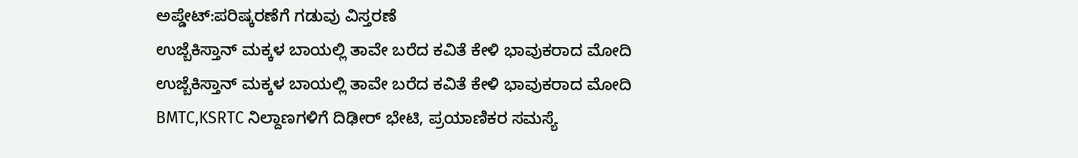ಅಪ್ಡೇಟ್:ಪರಿಷ್ಕರಣೆಗೆ ಗಡುವು ವಿಸ್ತರಣೆ
ಉಜ್ಬೆಕಿಸ್ತಾನ್‌ ಮಕ್ಕಳ ಬಾಯಲ್ಲಿ ತಾವೇ ಬರೆದ ಕವಿತೆ ಕೇಳಿ ಭಾವುಕರಾದ ಮೋದಿ
ಉಜ್ಬೆಕಿಸ್ತಾನ್‌ ಮಕ್ಕಳ ಬಾಯಲ್ಲಿ ತಾವೇ ಬರೆದ ಕವಿತೆ ಕೇಳಿ ಭಾವುಕರಾದ ಮೋದಿ
BMTC,KSRTC ನಿಲ್ದಾಣಗಳಿಗೆ ದಿಢೀರ್ ಭೇಟಿ, ಪ್ರಯಾಣಿಕರ ಸಮಸ್ಯೆ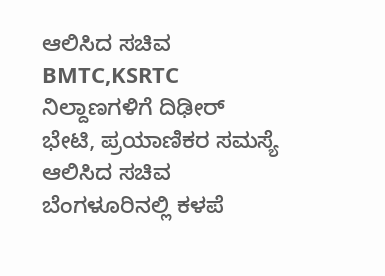ಆಲಿಸಿದ ಸಚಿವ
BMTC,KSRTC ನಿಲ್ದಾಣಗಳಿಗೆ ದಿಢೀರ್ ಭೇಟಿ, ಪ್ರಯಾಣಿಕರ ಸಮಸ್ಯೆ ಆಲಿಸಿದ ಸಚಿವ
ಬೆಂಗಳೂರಿನಲ್ಲಿ ಕಳಪೆ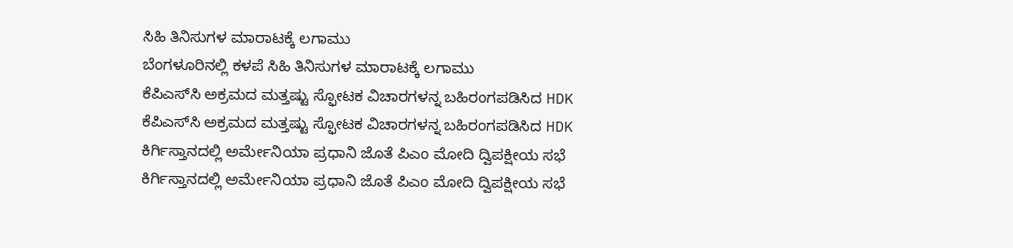ಸಿಹಿ ತಿನಿಸುಗಳ ಮಾರಾಟಕ್ಕೆ ಲಗಾಮು
ಬೆಂಗಳೂರಿನಲ್ಲಿ ಕಳಪೆ ಸಿಹಿ ತಿನಿಸುಗಳ ಮಾರಾಟಕ್ಕೆ ಲಗಾಮು
ಕೆಪಿಎಸ್‌ಸಿ ಅಕ್ರಮದ ಮತ್ತಷ್ಟು ಸ್ಫೋಟಕ ವಿಚಾರಗಳನ್ನ ಬಹಿರಂಗಪಡಿಸಿದ HDK
ಕೆಪಿಎಸ್‌ಸಿ ಅಕ್ರಮದ ಮತ್ತಷ್ಟು ಸ್ಫೋಟಕ ವಿಚಾರಗಳನ್ನ ಬಹಿರಂಗಪಡಿಸಿದ HDK
ಕಿರ್ಗಿಸ್ತಾನದಲ್ಲಿ ಅರ್ಮೇನಿಯಾ ಪ್ರಧಾನಿ ಜೊತೆ ಪಿಎಂ ಮೋದಿ ದ್ವಿಪಕ್ಷೀಯ ಸಭೆ
ಕಿರ್ಗಿಸ್ತಾನದಲ್ಲಿ ಅರ್ಮೇನಿಯಾ ಪ್ರಧಾನಿ ಜೊತೆ ಪಿಎಂ ಮೋದಿ ದ್ವಿಪಕ್ಷೀಯ ಸಭೆ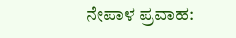ನೇಪಾಳ ಪ್ರವಾಹ: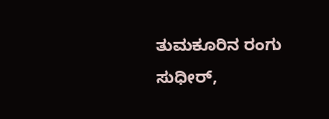ತುಮಕೂರಿನ ರಂಗು ಸುಧೀರ್,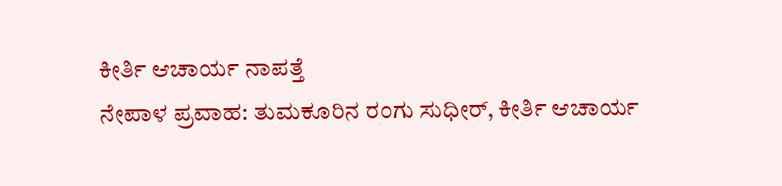ಕೀರ್ತಿ ಆಚಾರ್ಯ ನಾಪತ್ತೆ
ನೇಪಾಳ ಪ್ರವಾಹ: ತುಮಕೂರಿನ ರಂಗು ಸುಧೀರ್, ಕೀರ್ತಿ ಆಚಾರ್ಯ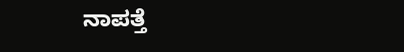ನಾಪತ್ತೆ